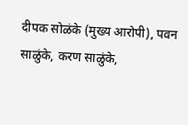दीपक सोळंके (मुख्य आरोपी), पवन साळुंके, करण साळुंके,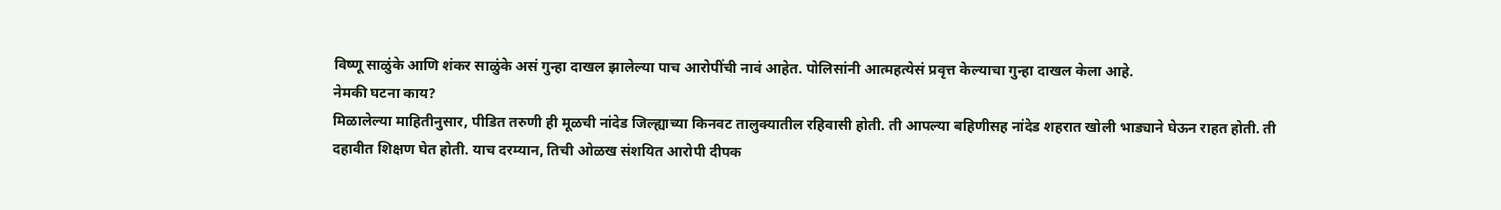विष्णू साळुंके आणि शंकर साळुंके असं गुन्हा दाखल झालेल्या पाच आरोपींची नावं आहेत. पोलिसांनी आत्महत्येसं प्रवृत्त केल्याचा गुन्हा दाखल केला आहे.
नेमकी घटना काय?
मिळालेल्या माहितीनुसार, पीडित तरुणी ही मूळची नांदेड जिल्ह्याच्या किनवट तालुक्यातील रहिवासी होती. ती आपल्या बहिणीसह नांदेड शहरात खोली भाड्याने घेऊन राहत होती. ती दहावीत शिक्षण घेत होती. याच दरम्यान, तिची ओळख संशयित आरोपी दीपक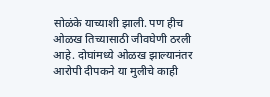सोळंके याच्याशी झाली. पण हीच ओळख तिच्यासाठी जीवघेणी ठरली आहे. दोघांमध्ये ओळख झाल्यानंतर आरोपी दीपकने या मुलीचे काही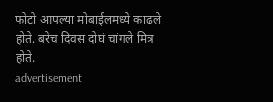फोटो आपल्या मोबाईलमध्ये काढले होते. बरेच दिवस दोघं चांगले मित्र होते.
advertisement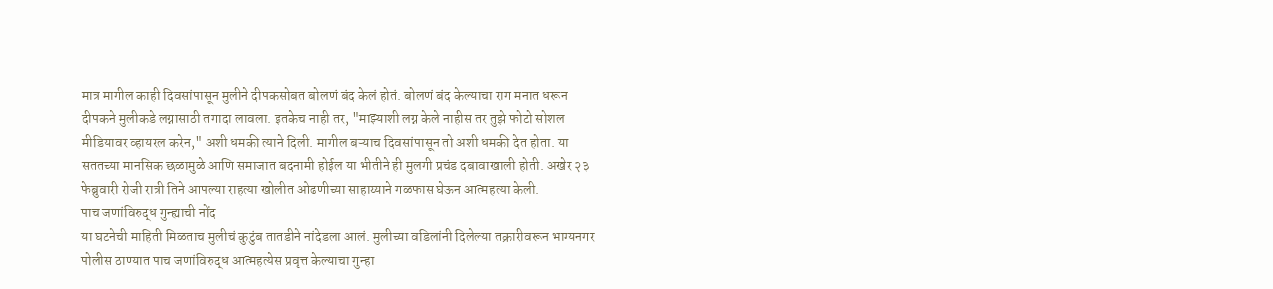मात्र मागील काही दिवसांपासून मुलीने दीपकसोबत बोलणं बंद केलं होतं. बोलणं बंद केल्याचा राग मनात धरून दीपकने मुलीकडे लग्नासाठी तगादा लावला. इतकेच नाही तर, "माझ्याशी लग्न केले नाहीस तर तुझे फोटो सोशल मीडियावर व्हायरल करेन," अशी धमकी त्याने दिली. मागील बऱ्याच दिवसांपासून तो अशी धमकी देत होता. या सततच्या मानसिक छळामुळे आणि समाजात बदनामी होईल या भीतीने ही मुलगी प्रचंड दबावाखाली होती. अखेर २३ फेब्रुवारी रोजी रात्री तिने आपल्या राहत्या खोलीत ओढणीच्या साहाय्याने गळफास घेऊन आत्महत्या केली.
पाच जणांविरुद्ध गुन्ह्याची नोंद
या घटनेची माहिती मिळताच मुलीचं कुटुंब तातडीने नांदेडला आलं. मुलीच्या वडिलांनी दिलेल्या तक्रारीवरून भाग्यनगर पोलीस ठाण्यात पाच जणांविरुद्ध आत्महत्येस प्रवृत्त केल्याचा गुन्हा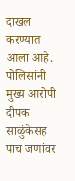दाखल करण्यात आला आहे. पोलिसांनी मुख्य आरोपी दीपक साळुंकेसह पाच जणांवर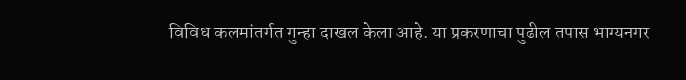विविध कलमांतर्गत गुन्हा दाखल केला आहे. या प्रकरणाचा पुढील तपास भाग्यनगर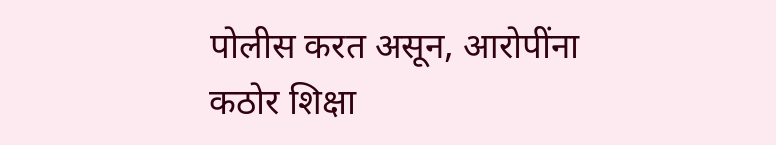पोलीस करत असून, आरोपींना कठोर शिक्षा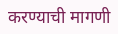करण्याची मागणी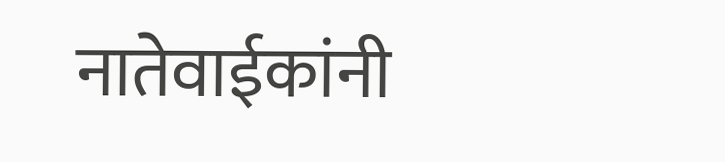नातेवाईकांनी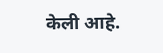केली आहे.